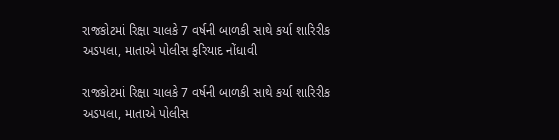રાજકોટમાં રિક્ષા ચાલકે 7 વર્ષની બાળકી સાથે કર્યા શારિરીક અડપલા, માતાએ પોલીસ ફરિયાદ નોંધાવી

રાજકોટમાં રિક્ષા ચાલકે 7 વર્ષની બાળકી સાથે કર્યા શારિરીક અડપલા, માતાએ પોલીસ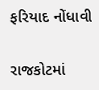ફરિયાદ નોંધાવી

રાજકોટમાં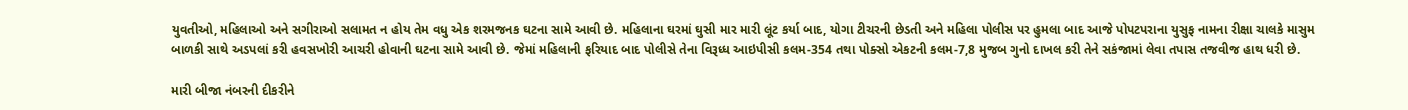યુવતીઓ, મહિલાઓ અને સગીરાઓ સલામત ન હોય તેમ વધુ એક શરમજનક ઘટના સામે આવી છે. મહિલાના ઘરમાં ઘુસી માર મારી લૂંટ કર્યા બાદ, યોગા ટીચરની છેડતી અને મહિલા પોલીસ પર હુમલા બાદ આજે પોપટપરાના યુસુફ નામના રીક્ષા ચાલકે માસુમ બાળકી સાથે અડપલાં કરી હવસખોરી આચરી હોવાની ઘટના સામે આવી છે. જેમાં મહિલાની ફરિયાદ બાદ પોલીસે તેના વિરૂધ્ધ આઇપીસી કલમ-354 તથા પોક્સો એકટની કલમ-7,8 મુજબ ગુનો દાખલ કરી તેને સકંજામાં લેવા તપાસ તજવીજ હાથ ધરી છે.

મારી બીજા નંબરની દીકરીને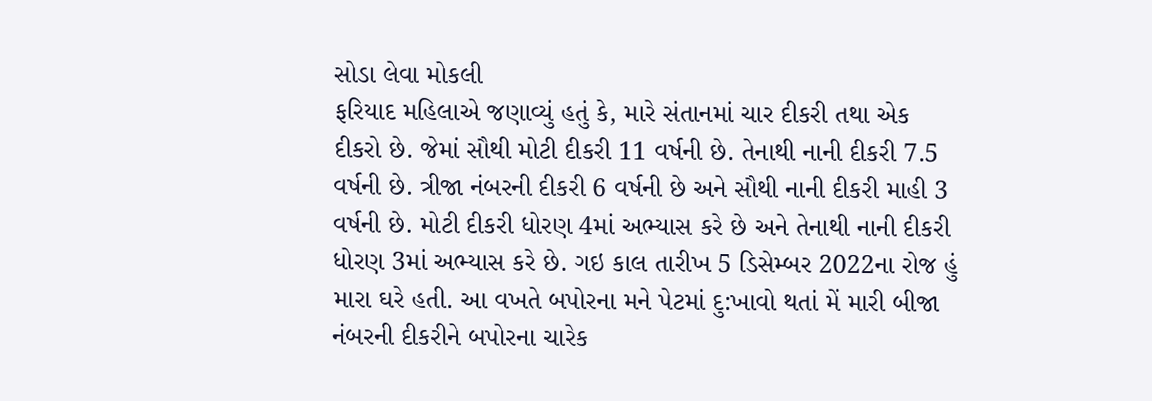સોડા લેવા મોકલી
ફરિયાદ મહિલાએ જણાવ્યું હતું કે, મારે સંતાનમાં ચાર દીકરી તથા એક દીકરો છે. જેમાં સૌથી મોટી દીકરી 11 વર્ષની છે. તેનાથી નાની દીકરી 7.5 વર્ષની છે. ત્રીજા નંબરની દીકરી 6 વર્ષની છે અને સૌથી નાની દીકરી માહી 3 વર્ષની છે. મોટી દીકરી ધોરણ 4માં અભ્યાસ કરે છે અને તેનાથી નાની દીકરી ધોરણ 3માં અભ્યાસ કરે છે. ગઇ કાલ તારીખ 5 ડિસેમ્બર 2022ના રોજ હું મારા ઘરે હતી. આ વખતે બપોરના મને પેટમાં દુ:ખાવો થતાં મેં મારી બીજા નંબરની દીકરીને બપોરના ચારેક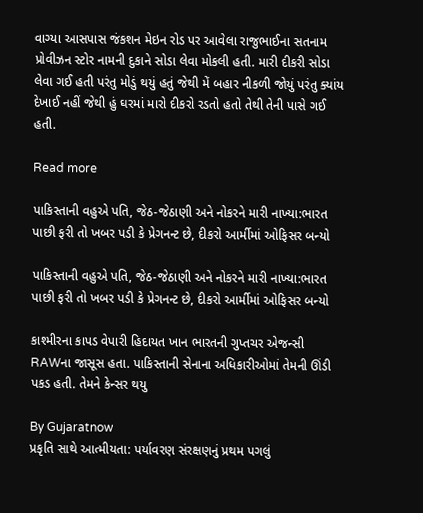વાગ્યા આસપાસ જંકશન મેઇન રોડ પર આવેલા રાજુભાઈના સતનામ પ્રોવીઝન સ્ટોર નામની દુકાને સોડા લેવા મોકલી હતી. મારી દીકરી સોડા લેવા ગઈ હતી પરંતુ મોડું થયું હતું જેથી મેં બહાર નીકળી જોયું પરંતુ ક્યાંય દેખાઈ નહીં જેથી હું ઘરમાં મારો દીકરો રડતો હતો તેથી તેની પાસે ગઈ હતી.

Read more

પાકિસ્તાની વહુએ પતિ, જેઠ-જેઠાણી અને નોકરને મારી નાખ્યા:ભારત પાછી ફરી તો ખબર પડી કે પ્રેગનન્ટ છે, દીકરો આર્મીમાં ઓફિસર બન્યો

પાકિસ્તાની વહુએ પતિ, જેઠ-જેઠાણી અને નોકરને મારી નાખ્યા:ભારત પાછી ફરી તો ખબર પડી કે પ્રેગનન્ટ છે, દીકરો આર્મીમાં ઓફિસર બન્યો

કાશ્મીરના કાપડ વેપારી હિદાયત ખાન ભારતની ગુપ્તચર એજન્સી RAWના જાસૂસ હતા. પાકિસ્તાની સેનાના અધિકારીઓમાં તેમની ઊંડી પકડ હતી. તેમને કેન્સર થયુ

By Gujaratnow
પ્રકૃતિ સાથે આત્મીયતા: પર્યાવરણ સંરક્ષણનું પ્રથમ પગલું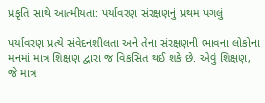પ્રકૃતિ સાથે આત્મીયતા: પર્યાવરણ સંરક્ષણનું પ્રથમ પગલું

પર્યાવરણ પ્રત્યે સંવેદનશીલતા અને તેના સંરક્ષણની ભાવના લોકોના મનમાં માત્ર શિક્ષણ દ્વારા જ વિકસિત થઈ શકે છે. એવું શિક્ષણ, જે માત્ર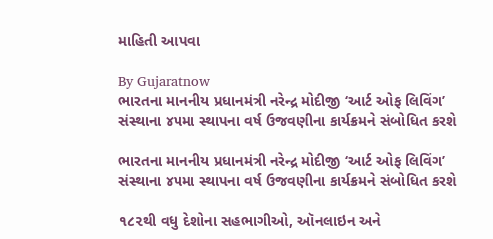માહિતી આપવા

By Gujaratnow
ભારતના માનનીય પ્રધાનમંત્રી નરેન્દ્ર મોદીજી ‘આર્ટ ઓફ લિવિંગ’ સંસ્થાના ૪૫મા સ્થાપના વર્ષ ઉજવણીના કાર્યક્રમને સંબોધિત કરશે

ભારતના માનનીય પ્રધાનમંત્રી નરેન્દ્ર મોદીજી ‘આર્ટ ઓફ લિવિંગ’ સંસ્થાના ૪૫મા સ્થાપના વર્ષ ઉજવણીના કાર્યક્રમને સંબોધિત કરશે

૧૮૨થી વધુ દેશોના સહભાગીઓ, ઑનલાઇન અને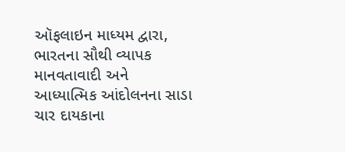ઑફલાઇન માધ્યમ દ્વારા, ભારતના સૌથી વ્યાપક માનવતાવાદી અને આધ્યાત્મિક આંદોલનના સાડા ચાર દાયકાના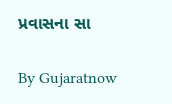પ્રવાસના સા

By Gujaratnow